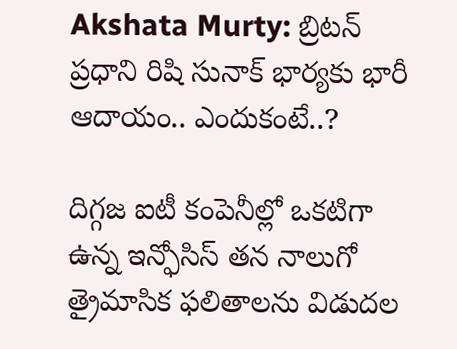Akshata Murty: బ్రిటన్ ప్రధాని రిషి సునాక్‌ భార్యకు భారీ ఆదాయం.. ఎందుకంటే..?

దిగ్గజ ఐటీ కంపెనీల్లో ఒకటిగా ఉన్న ఇన్ఫోసిస్ తన నాలుగో త్రైమాసిక ఫలితాలను విడుదల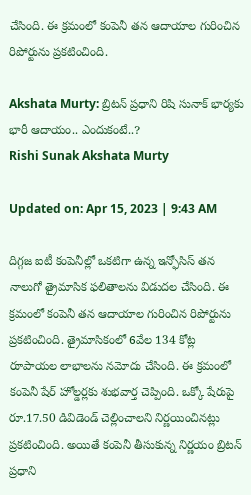చేసింది. ఈ క్రమంలో కంపెనీ తన ఆదాయాల గురించిన రిపోర్టును ప్రకటించింది.

Akshata Murty: బ్రిటన్ ప్రధాని రిషి సునాక్‌ భార్యకు భారీ ఆదాయం.. ఎందుకంటే..?
Rishi Sunak Akshata Murty

Updated on: Apr 15, 2023 | 9:43 AM

దిగ్గజ ఐటీ కంపెనీల్లో ఒకటిగా ఉన్న ఇన్ఫోసిస్ తన నాలుగో త్రైమాసిక ఫలితాలను విడుదల చేసింది. ఈ క్రమంలో కంపెనీ తన ఆదాయాల గురించిన రిపోర్టును ప్రకటించింది. త్రైమాసికంలో 6వేల 134 కోట్ల రూపాయల లాభాలను నమోదు చేసింది. ఈ క్రమంలో కంపెనీ షేర్ హోల్డర్లకు శుభవార్త చెప్పింది. ఒక్కో షేరుపై రూ.17.50 డివిడెండ్ చెల్లించాలని నిర్ణయించినట్లు ప్రకటించింది. అయితే కంపెనీ తీసుకున్న నిర్ణయం బ్రిటన్ ప్రధాని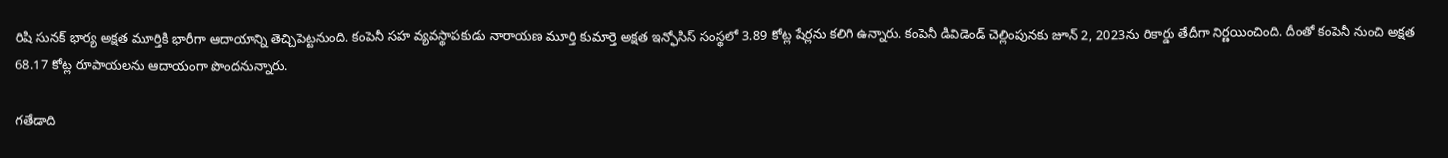రిషి సునక్ భార్య అక్షత మూర్తికి భారీగా ఆదాయాన్ని తెచ్చిపెట్టనుంది. కంపెనీ సహ వ్యవస్థాపకుడు నారాయణ మూర్తి కుమార్తె అక్షత ఇన్ఫోసిస్ సంస్థలో 3.89 కోట్ల షేర్లను కలిగి ఉన్నారు. కంపెనీ డివిడెండ్ చెల్లింపునకు జూన్ 2, 2023ను రికార్డు తేదీగా నిర్ణయించింది. దీంతో కంపెనీ నుంచి అక్షత 68.17 కోట్ల రూపాయలను ఆదాయంగా పొందనున్నారు.

గతేడాది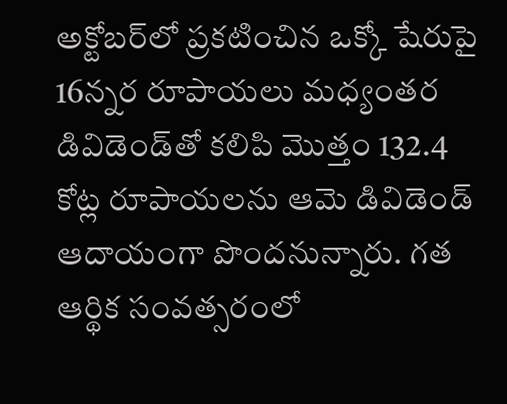అక్టోబర్‌లో ప్రకటించిన ఒక్కో షేరుపై 16న్నర రూపాయలు మధ్యంతర డివిడెండ్‌తో కలిపి మొత్తం 132.4 కోట్ల రూపాయలను ఆమె డివిడెండ్ ఆదాయంగా పొందనున్నారు. గత ఆర్థిక సంవత్సరంలో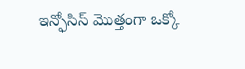ఇన్ఫోసిస్ మెుత్తంగా ఒక్కో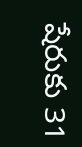షేరుకు 31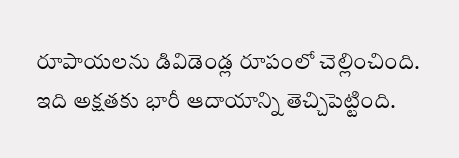రూపాయలను డివిడెండ్ల రూపంలో చెల్లించింది. ఇది అక్షతకు భారీ ఆదాయాన్ని తెచ్చిపెట్టింది.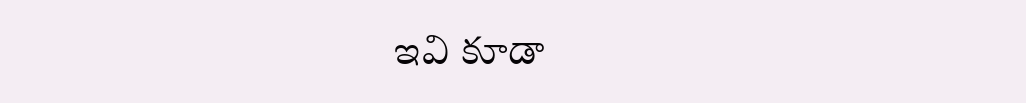ఇవి కూడా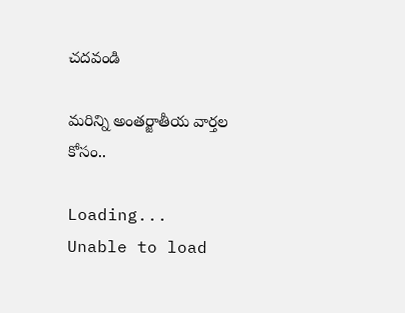చదవండి

మరిన్ని అంతర్జాతీయ వార్తల కోసం..

Loading...
Unable to load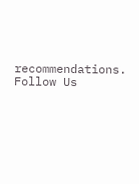recommendations.
Follow Us